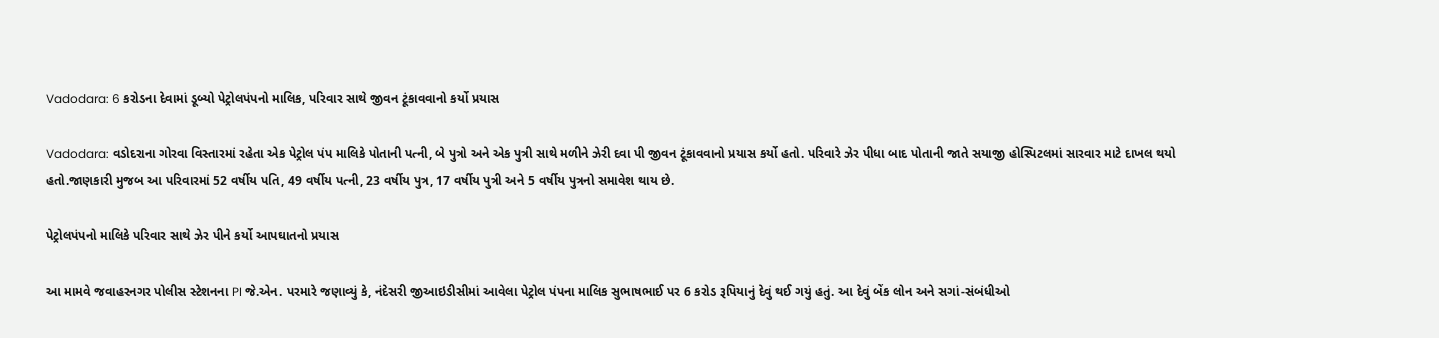Vadodara: 6 કરોડના દેવામાં ડૂબ્યો પેટ્રોલપંપનો માલિક, પરિવાર સાથે જીવન ટૂંકાવવાનો કર્યો પ્રયાસ

Vadodara: વડોદરાના ગોરવા વિસ્તારમાં રહેતા એક પેટ્રોલ પંપ માલિકે પોતાની પત્ની, બે પુત્રો અને એક પુત્રી સાથે મળીને ઝેરી દવા પી જીવન ટૂંકાવવાનો પ્રયાસ કર્યો હતો. પરિવારે ઝેર પીધા બાદ પોતાની જાતે સયાજી હોસ્પિટલમાં સારવાર માટે દાખલ થયો હતો.જાણકારી મુજબ આ પરિવારમાં 52 વર્ષીય પતિ, 49 વર્ષીય પત્ની, 23 વર્ષીય પુત્ર, 17 વર્ષીય પુત્રી અને 5 વર્ષીય પુત્રનો સમાવેશ થાય છે.

પેટ્રોલપંપનો માલિકે પરિવાર સાથે ઝેર પીને કર્યો આપઘાતનો પ્રયાસ

આ મામવે જવાહરનગર પોલીસ સ્ટેશનના PI જે.એન. પરમારે જણાવ્યું કે, નંદેસરી જીઆઇડીસીમાં આવેલા પેટ્રોલ પંપના માલિક સુભાષભાઈ પર 6 કરોડ રૂપિયાનું દેવું થઈ ગયું હતું. આ દેવું બેંક લોન અને સગાં-સંબંધીઓ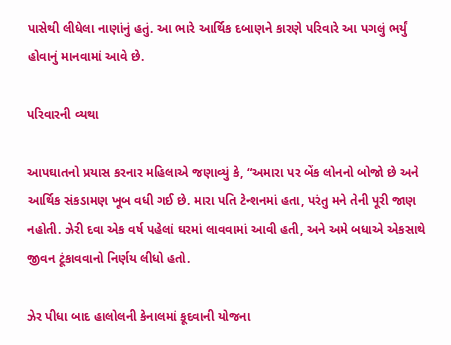પાસેથી લીધેલા નાણાંનું હતું. આ ભારે આર્થિક દબાણને કારણે પરિવારે આ પગલું ભર્યું હોવાનું માનવામાં આવે છે.

પરિવારની વ્યથા

આપઘાતનો પ્રયાસ કરનાર મહિલાએ જણાવ્યું કે, “અમારા પર બેંક લોનનો બોજો છે અને આર્થિક સંકડામણ ખૂબ વધી ગઈ છે. મારા પતિ ટેન્શનમાં હતા, પરંતુ મને તેની પૂરી જાણ નહોતી. ઝેરી દવા એક વર્ષ પહેલાં ઘરમાં લાવવામાં આવી હતી, અને અમે બધાએ એકસાથે જીવન ટૂંકાવવાનો નિર્ણય લીધો હતો.

ઝેર પીધા બાદ હાલોલની કેનાલમાં કૂદવાની યોજના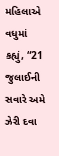મહિલાએ વધુમાં કહ્યું, “21 જુલાઈની સવારે અમે ઝેરી દવા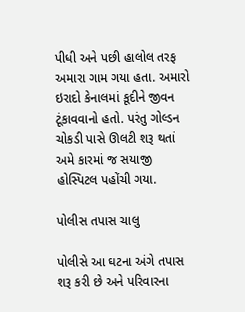પીધી અને પછી હાલોલ તરફ અમારા ગામ ગયા હતા. અમારો ઇરાદો કેનાલમાં કૂદીને જીવન ટૂંકાવવાનો હતો. પરંતુ ગોલ્ડન ચોકડી પાસે ઊલટી શરૂ થતાં અમે કારમાં જ સયાજી હોસ્પિટલ પહોંચી ગયા.

પોલીસ તપાસ ચાલુ

પોલીસે આ ઘટના અંગે તપાસ શરૂ કરી છે અને પરિવારના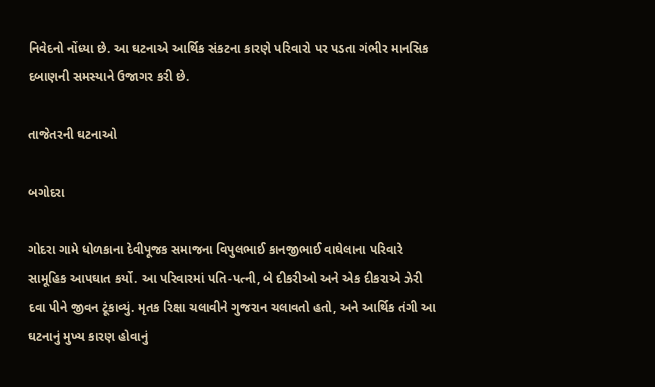નિવેદનો નોંધ્યા છે. આ ઘટનાએ આર્થિક સંકટના કારણે પરિવારો પર પડતા ગંભીર માનસિક દબાણની સમસ્યાને ઉજાગર કરી છે.

તાજેતરની ઘટનાઓ

બગોદરા

ગોદરા ગામે ધોળકાના દેવીપૂજક સમાજના વિપુલભાઈ કાનજીભાઈ વાઘેલાના પરિવારે સામૂહિક આપઘાત કર્યો. આ પરિવારમાં પતિ-પત્ની, બે દીકરીઓ અને એક દીકરાએ ઝેરી દવા પીને જીવન ટૂંકાવ્યું. મૃતક રિક્ષા ચલાવીને ગુજરાન ચલાવતો હતો, અને આર્થિક તંગી આ ઘટનાનું મુખ્ય કારણ હોવાનું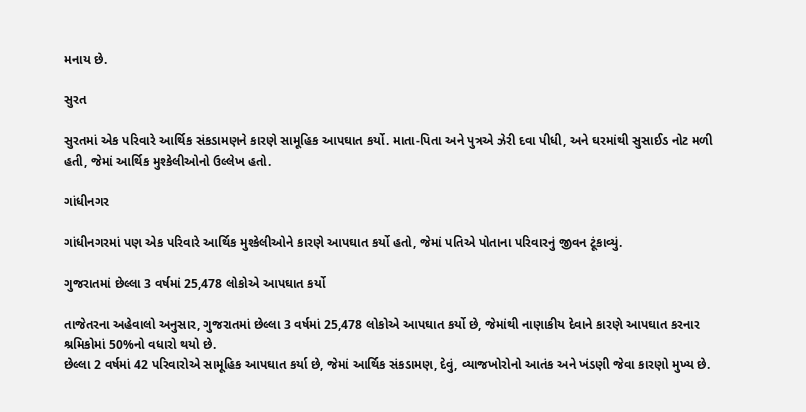મનાય છે.

સુરત

સુરતમાં એક પરિવારે આર્થિક સંકડામણને કારણે સામૂહિક આપઘાત કર્યો. માતા-પિતા અને પુત્રએ ઝેરી દવા પીધી, અને ઘરમાંથી સુસાઈડ નોટ મળી હતી, જેમાં આર્થિક મુશ્કેલીઓનો ઉલ્લેખ હતો.

ગાંધીનગર

ગાંધીનગરમાં પણ એક પરિવારે આર્થિક મુશ્કેલીઓને કારણે આપઘાત કર્યો હતો, જેમાં પતિએ પોતાના પરિવારનું જીવન ટૂંકાવ્યું.

ગુજરાતમાં છેલ્લા 3 વર્ષમાં 25,478 લોકોએ આપઘાત કર્યો

તાજેતરના અહેવાલો અનુસાર, ગુજરાતમાં છેલ્લા 3 વર્ષમાં 25,478 લોકોએ આપઘાત કર્યો છે, જેમાંથી નાણાકીય દેવાને કારણે આપઘાત કરનાર શ્રમિકોમાં 50%નો વધારો થયો છે.
છેલ્લા 2 વર્ષમાં 42 પરિવારોએ સામૂહિક આપઘાત કર્યા છે, જેમાં આર્થિક સંકડામણ, દેવું, વ્યાજખોરોનો આતંક અને ખંડણી જેવા કારણો મુખ્ય છે.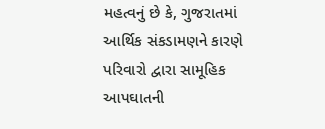મહત્વનું છે કે, ગુજરાતમાં આર્થિક સંકડામણને કારણે પરિવારો દ્વારા સામૂહિક આપઘાતની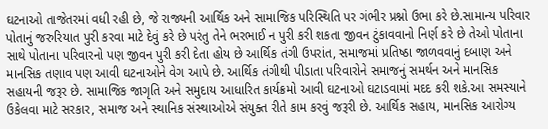ઘટનાઓ તાજેતરમાં વધી રહી છે, જે રાજ્યની આર્થિક અને સામાજિક પરિસ્થિતિ પર ગંભીર પ્રશ્નો ઉભા કરે છે.સામાન્ય પરિવાર પોતાનું જરુરિયાત પુરી કરવા માટે દેવું કરે છે પરંતુ તેને ભરભાઈ ન પુરી કરી શકતા જીવન ટુંકાવવાનો નિર્ણ કરે છે તેઓ પોતાના સાથે પોતાના પરિવારનો પણ જીવન પુરી કરી દેતા હોય છે આર્થિક તંગી ઉપરાંત, સમાજમાં પ્રતિષ્ઠા જાળવવાનું દબાણ અને માનસિક તણાવ પણ આવી ઘટનાઓને વેગ આપે છે. આર્થિક તંગીથી પીડાતા પરિવારોને સમાજનું સમર્થન અને માનસિક સહાયની જરૂર છે. સામાજિક જાગૃતિ અને સમુદાય આધારિત કાર્યક્રમો આવી ઘટનાઓ ઘટાડવામાં મદદ કરી શકે.આ સમસ્યાને ઉકેલવા માટે સરકાર, સમાજ અને સ્થાનિક સંસ્થાઓએ સંયુક્ત રીતે કામ કરવું જરૂરી છે. આર્થિક સહાય, માનસિક આરોગ્ય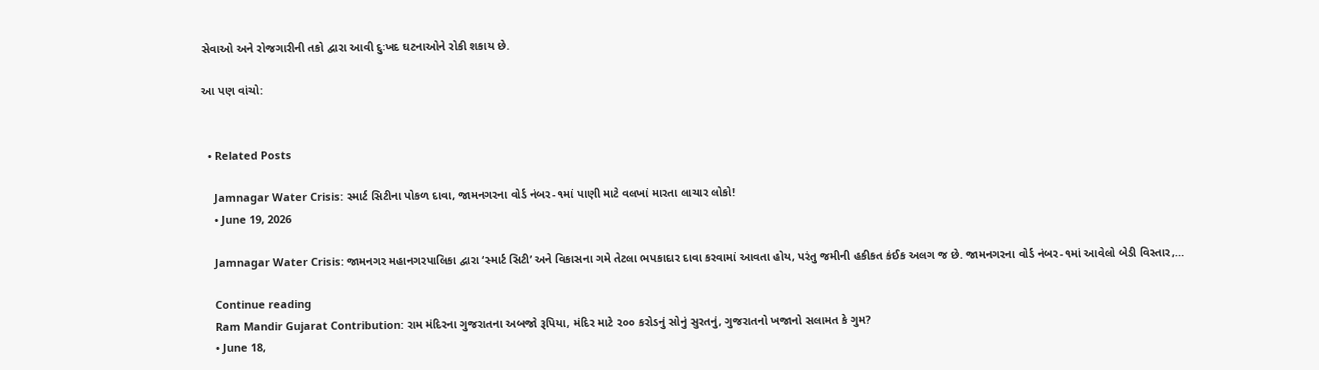સેવાઓ અને રોજગારીની તકો દ્વારા આવી દુઃખદ ઘટનાઓને રોકી શકાય છે.

આ પણ વાંચો:


  • Related Posts

    Jamnagar Water Crisis: સ્માર્ટ સિટીના પોકળ દાવા, જામનગરના વોર્ડ નંબર-૧માં પાણી માટે વલખાં મારતા લાચાર લોકો!
    • June 19, 2026

    Jamnagar Water Crisis: જામનગર મહાનગરપાલિકા દ્વારા ‘સ્માર્ટ સિટી’ અને વિકાસના ગમે તેટલા ભપકાદાર દાવા કરવામાં આવતા હોય, પરંતુ જમીની હકીકત કંઈક અલગ જ છે. જામનગરના વોર્ડ નંબર-૧માં આવેલો બેડી વિસ્તાર,…

    Continue reading
    Ram Mandir Gujarat Contribution: રામ મંદિરના ગુજરાતના અબજો રૂપિયા, મંદિર માટે ૨૦૦ કરોડનું સોનું સુરતનું, ગુજરાતનો ખજાનો સલામત કે ગુમ?
    • June 18,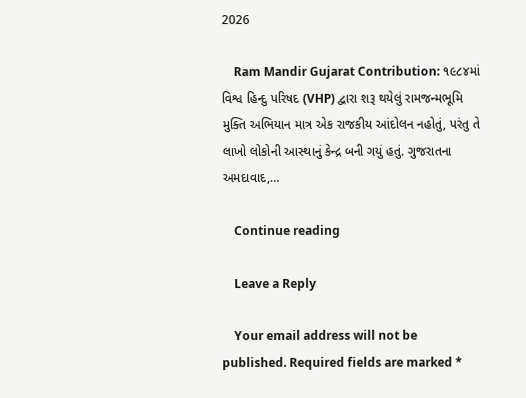2026

    Ram Mandir Gujarat Contribution: ૧૯૮૪માં વિશ્વ હિન્દુ પરિષદ (VHP) દ્વારા શરૂ થયેલું રામજન્મભૂમિ મુક્તિ અભિયાન માત્ર એક રાજકીય આંદોલન નહોતું, પરંતુ તે લાખો લોકોની આસ્થાનું કેન્દ્ર બની ગયું હતું. ગુજરાતના અમદાવાદ,…

    Continue reading

    Leave a Reply

    Your email address will not be published. Required fields are marked *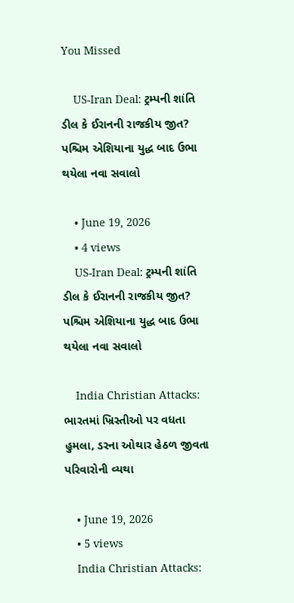You Missed

    US-Iran Deal: ટ્રમ્પની શાંતિ ડીલ કે ઈરાનની રાજકીય જીત? પશ્ચિમ એશિયાના યુદ્ધ બાદ ઉભા થયેલા નવા સવાલો

    • June 19, 2026
    • 4 views
    US-Iran Deal: ટ્રમ્પની શાંતિ ડીલ કે ઈરાનની રાજકીય જીત? પશ્ચિમ એશિયાના યુદ્ધ બાદ ઉભા થયેલા નવા સવાલો

    India Christian Attacks: ભારતમાં ખ્રિસ્તીઓ પર વધતા હુમલા, ડરના ઓથાર હેઠળ જીવતા પરિવારોની વ્યથા

    • June 19, 2026
    • 5 views
    India Christian Attacks: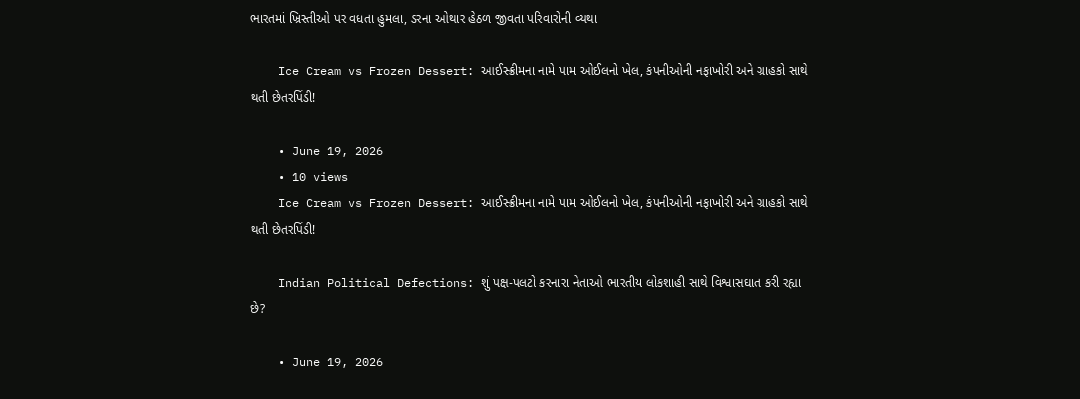ભારતમાં ખ્રિસ્તીઓ પર વધતા હુમલા, ડરના ઓથાર હેઠળ જીવતા પરિવારોની વ્યથા

    Ice Cream vs Frozen Dessert: આઈસ્ક્રીમના નામે પામ ઓઈલનો ખેલ, કંપનીઓની નફાખોરી અને ગ્રાહકો સાથે થતી છેતરપિંડી!

    • June 19, 2026
    • 10 views
    Ice Cream vs Frozen Dessert: આઈસ્ક્રીમના નામે પામ ઓઈલનો ખેલ, કંપનીઓની નફાખોરી અને ગ્રાહકો સાથે થતી છેતરપિંડી!

    Indian Political Defections: શું પક્ષ-પલટો કરનારા નેતાઓ ભારતીય લોકશાહી સાથે વિશ્વાસઘાત કરી રહ્યા છે?

    • June 19, 2026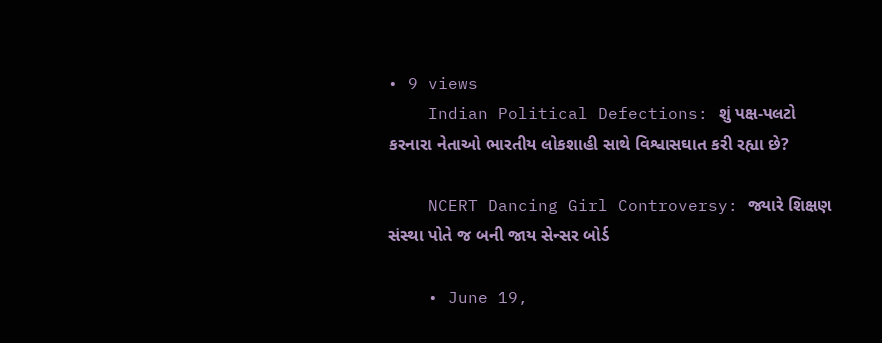• 9 views
    Indian Political Defections: શું પક્ષ-પલટો કરનારા નેતાઓ ભારતીય લોકશાહી સાથે વિશ્વાસઘાત કરી રહ્યા છે?

    NCERT Dancing Girl Controversy: જ્યારે શિક્ષણ સંસ્થા પોતે જ બની જાય સેન્સર બોર્ડ

    • June 19,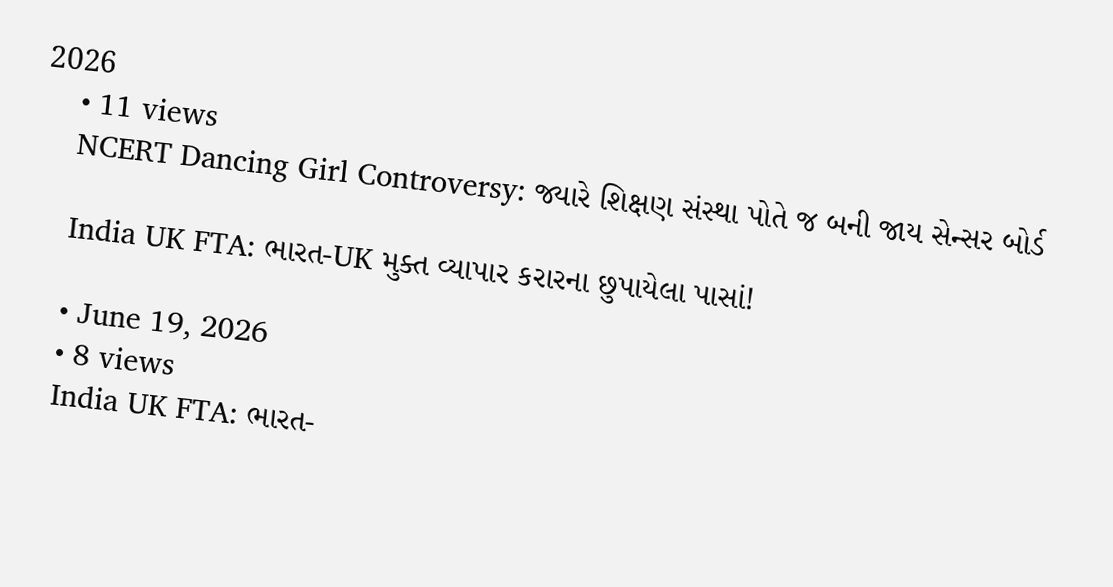2026
    • 11 views
    NCERT Dancing Girl Controversy: જ્યારે શિક્ષણ સંસ્થા પોતે જ બની જાય સેન્સર બોર્ડ

    India UK FTA: ભારત-UK મુક્ત વ્યાપાર કરારના છુપાયેલા પાસાં!

    • June 19, 2026
    • 8 views
    India UK FTA: ભારત-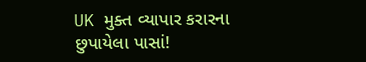UK મુક્ત વ્યાપાર કરારના છુપાયેલા પાસાં!